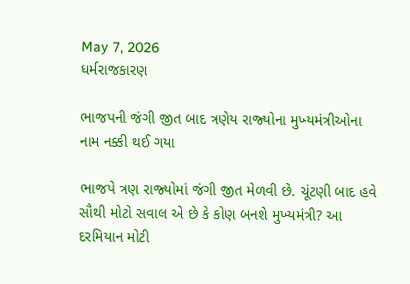May 7, 2026
ધર્મરાજકારણ

ભાજપની જંગી જીત બાદ ત્રણેય રાજ્‍યોના મુખ્‍યમંત્રીઓના નામ નક્કી થઈ ગયા

ભાજપે ત્રણ રાજ્‍યોમાં જંગી જીત મેળવી છે. ચૂંટણી બાદ હવે સૌથી મોટો સવાલ એ છે કે કોણ બનશે મુખ્‍યમંત્રી? આ દરમિયાન મોટી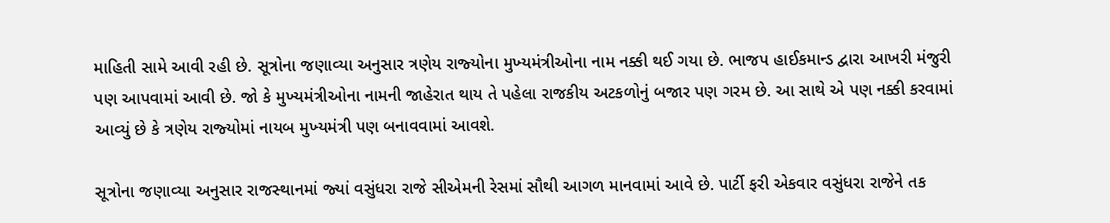માહિતી સામે આવી રહી છે. સૂત્રોના જણાવ્‍યા અનુસાર ત્રણેય રાજ્‍યોના મુખ્‍યમંત્રીઓના નામ નક્કી થઈ ગયા છે. ભાજપ હાઈકમાન્‍ડ દ્વારા આખરી મંજુરી પણ આપવામાં આવી છે. જો કે મુખ્‍યમંત્રીઓના નામની જાહેરાત થાય તે પહેલા રાજકીય અટકળોનું બજાર પણ ગરમ છે. આ સાથે એ પણ નક્કી કરવામાં આવ્‍યું છે કે ત્રણેય રાજ્‍યોમાં નાયબ મુખ્‍યમંત્રી પણ બનાવવામાં આવશે.

સૂત્રોના જણાવ્‍યા અનુસાર રાજસ્‍થાનમાં જ્‍યાં વસુંધરા રાજે સીએમની રેસમાં સૌથી આગળ માનવામાં આવે છે. પાર્ટી ફરી એકવાર વસુંધરા રાજેને તક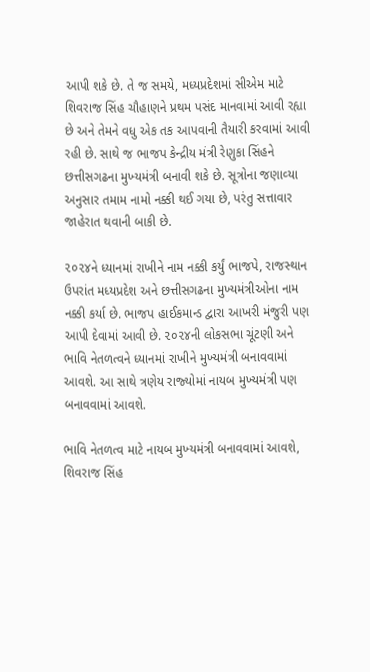આપી શકે છે. તે જ સમયે, મધ્‍યપ્રદેશમાં સીએમ માટે શિવરાજ સિંહ ચૌહાણને પ્રથમ પસંદ માનવામાં આવી રહ્યા છે અને તેમને વધુ એક તક આપવાની તૈયારી કરવામાં આવી રહી છે. સાથે જ ભાજપ કેન્‍દ્રીય મંત્રી રેણુકા સિંહને છત્તીસગઢના મુખ્‍યમંત્રી બનાવી શકે છે. સૂત્રોના જણાવ્‍યા અનુસાર તમામ નામો નક્કી થઈ ગયા છે, પરંતુ સત્તાવાર જાહેરાત થવાની બાકી છે.

૨૦૨૪ને ધ્‍યાનમાં રાખીને નામ નક્કી કર્યું ભાજપે, રાજસ્‍થાન ઉપરાંત મધ્‍યપ્રદેશ અને છત્તીસગઢના મુખ્‍યમંત્રીઓના નામ નક્કી કર્યા છે. ભાજપ હાઈકમાન્‍ડ દ્વારા આખરી મંજુરી પણ આપી દેવામાં આવી છે. ૨૦૨૪ની લોકસભા ચૂંટણી અને ભાવિ નેતળત્‍વને ધ્‍યાનમાં રાખીને મુખ્‍યમંત્રી બનાવવામાં આવશે. આ સાથે ત્રણેય રાજ્‍યોમાં નાયબ મુખ્‍યમંત્રી પણ બનાવવામાં આવશે.

ભાવિ નેતળત્‍વ માટે નાયબ મુખ્‍યમંત્રી બનાવવામાં આવશે, શિવરાજ સિંહ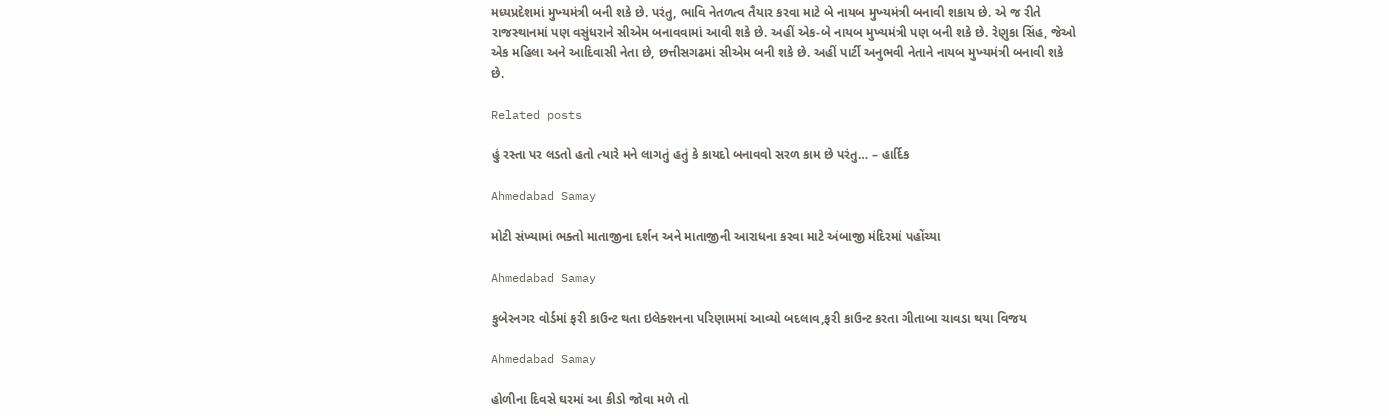મધ્‍યપ્રદેશમાં મુખ્‍યમંત્રી બની શકે છે. પરંતુ, ભાવિ નેતળત્‍વ તૈયાર કરવા માટે બે નાયબ મુખ્‍યમંત્રી બનાવી શકાય છે. એ જ રીતે રાજસ્‍થાનમાં પણ વસુંધરાને સીએમ બનાવવામાં આવી શકે છે. અહીં એક-બે નાયબ મુખ્‍યમંત્રી પણ બની શકે છે. રેણુકા સિંહ, જેઓ એક મહિલા અને આદિવાસી નેતા છે, છત્તીસગઢમાં સીએમ બની શકે છે. અહીં પાર્ટી અનુભવી નેતાને નાયબ મુખ્‍યમંત્રી બનાવી શકે છે.

Related posts

હું રસ્તા પર લડતો હતો ત્યારે મને લાગતું હતું કે કાયદો બનાવવો સરળ કામ છે પરંતુ… – હાર્દિક

Ahmedabad Samay

મોટી સંખ્યામાં ભક્તો માતાજીના દર્શન અને માતાજીની આરાધના કરવા માટે અંબાજી મંદિરમાં પહોંચ્યા

Ahmedabad Samay

કુબેરનગર વોર્ડમાં ફરી કાઉન્ટ થતા ઇલેક્શનના પરિણામમાં આવ્યો બદલાવ,ફરી કાઉન્ટ કરતા ગીતાબા ચાવડા થયા વિજય

Ahmedabad Samay

હોળીના દિવસે ઘરમાં આ કીડો જોવા મળે તો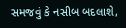સમજવું કે નસીબ બદલાશે,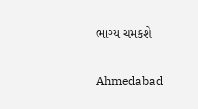ભાગ્ય ચમકશે

Ahmedabad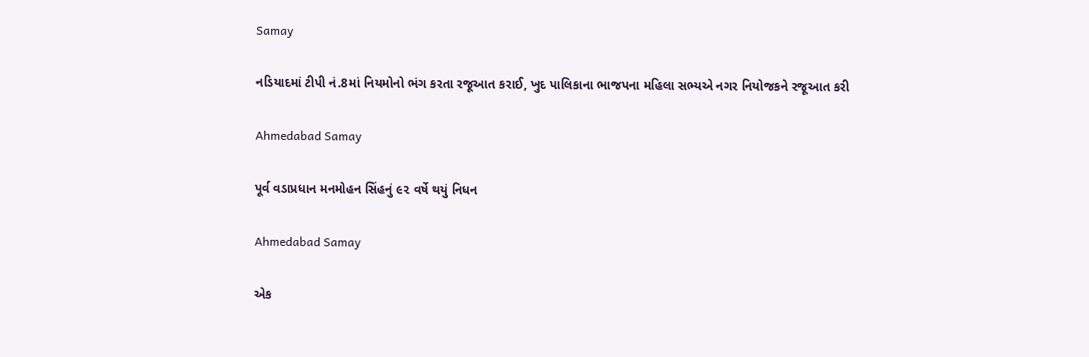Samay

નડિયાદમાં ટીપી નં.8માં નિયમોનો ભંગ કરતા રજૂઆત કરાઈ, ખુદ પાલિકાના ભાજપના મહિલા સભ્યએ નગર નિયોજકને રજૂઆત કરી

Ahmedabad Samay

પૂર્વ વડાપ્રધાન મનમોહન સિંહનું ૯૨ વર્ષે થયું નિધન

Ahmedabad Samay

એક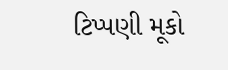ટિપ્પણી મૂકો